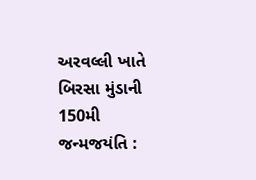અરવલ્લી ખાતે બિરસા મુંડાની 150મી જન્મજયંતિ :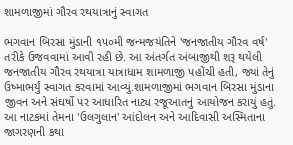શામળાજીમાં ગૌરવ રથયાત્રાનું સ્વાગત

ભગવાન બિરસા મુંડાની ૧૫૦મી જન્મજયંતિને 'જનજાતીય ગૌરવ વર્ષ' તરીકે ઉજવવામાં આવી રહી છે. આ અંતર્ગત અંબાજીથી શરૂ થયેલી જનજાતીય ગૌરવ રથયાત્રા યાત્રાધામ શામળાજી પહોંચી હતી, જ્યાં તેનું ઉષ્માભર્યું સ્વાગત કરવામાં આવ્યું.શામળાજીમાં ભગવાન બિરસા મુંડાના જીવન અને સંઘર્ષો પર આધારિત નાટ્ય રજૂઆતનું આયોજન કરાયું હતું. આ નાટકમાં તેમના 'ઉલગુલાન' આંદોલન અને આદિવાસી અસ્મિતાના જાગરણની કથા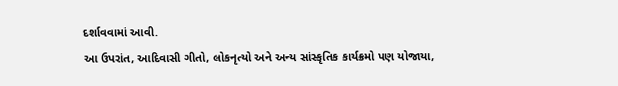દર્શાવવામાં આવી.
આ ઉપરાંત, આદિવાસી ગીતો, લોકનૃત્યો અને અન્ય સાંસ્કૃતિક કાર્યક્રમો પણ યોજાયા,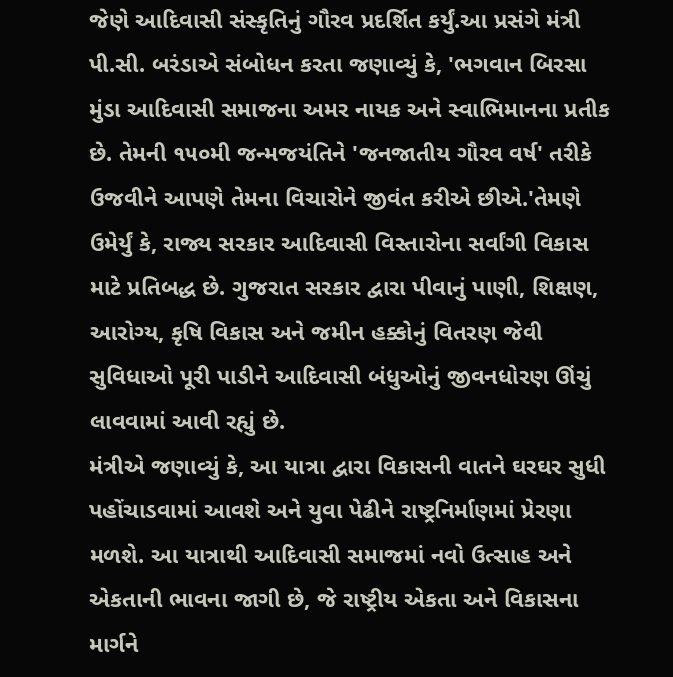જેણે આદિવાસી સંસ્કૃતિનું ગૌરવ પ્રદર્શિત કર્યું.આ પ્રસંગે મંત્રી પી.સી. બરંડાએ સંબોધન કરતા જણાવ્યું કે, 'ભગવાન બિરસા મુંડા આદિવાસી સમાજના અમર નાયક અને સ્વાભિમાનના પ્રતીક છે. તેમની ૧૫૦મી જન્મજયંતિને 'જનજાતીય ગૌરવ વર્ષ' તરીકે ઉજવીને આપણે તેમના વિચારોને જીવંત કરીએ છીએ.'તેમણે ઉમેર્યું કે, રાજ્ય સરકાર આદિવાસી વિસ્તારોના સર્વાંગી વિકાસ માટે પ્રતિબદ્ધ છે. ગુજરાત સરકાર દ્વારા પીવાનું પાણી, શિક્ષણ, આરોગ્ય, કૃષિ વિકાસ અને જમીન હક્કોનું વિતરણ જેવી સુવિધાઓ પૂરી પાડીને આદિવાસી બંધુઓનું જીવનધોરણ ઊંચું લાવવામાં આવી રહ્યું છે.
મંત્રીએ જણાવ્યું કે, આ યાત્રા દ્વારા વિકાસની વાતને ઘરઘર સુધી પહોંચાડવામાં આવશે અને યુવા પેઢીને રાષ્ટ્રનિર્માણમાં પ્રેરણા મળશે. આ યાત્રાથી આદિવાસી સમાજમાં નવો ઉત્સાહ અને એકતાની ભાવના જાગી છે, જે રાષ્ટ્રીય એકતા અને વિકાસના માર્ગને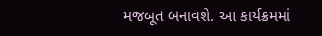મજબૂત બનાવશે. આ કાર્યક્રમમાં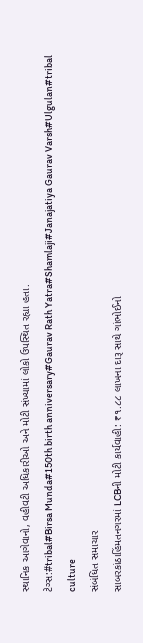સ્થાનિક આગેવાનો, વહીવટી અધિકારીઓ અને મોટી સંખ્યામાં લોકો ઉપસ્થિત રહ્યા હતા.
ટેગ્સ:#tribal#Birsa Munda#150th birth anniversary#Gaurav Rath Yatra#Shamlaji#Janajatiya Gaurav Varsh#Ulgulan#tribal culture
સંબંધિત સમાચાર
સાબરકાંઠાહિંમતનગરમાં LCBની મોટી કાર્યવાહી: ₹૧.૮૮ લાખના દારૂ સાથે ગાંભોઈનો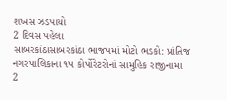શખસ ઝડપાયો
2 દિવસ પહેલા
સાબરકાંઠાસાબરકાંઠા ભાજપમાં મોટો ભડકો: પ્રાંતિજ નગરપાલિકાના ૧૫ કોર્પોરેટરોનાં સામુહિક રાજીનામા
2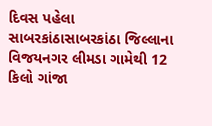દિવસ પહેલા
સાબરકાંઠાસાબરકાંઠા જિલ્લાના વિજયનગર લીમડા ગામેથી 12 કિલો ગાંજા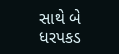સાથે બે ધરપકડ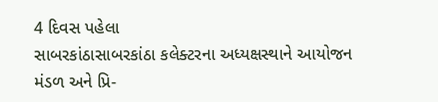4 દિવસ પહેલા
સાબરકાંઠાસાબરકાંઠા કલેક્ટરના અધ્યક્ષસ્થાને આયોજન મંડળ અને પ્રિ-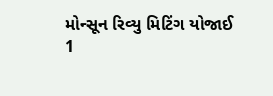મોન્સૂન રિવ્યુ મિટિંગ યોજાઈ
1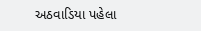અઠવાડિયા પહેલા